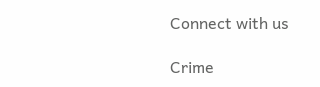Connect with us

Crime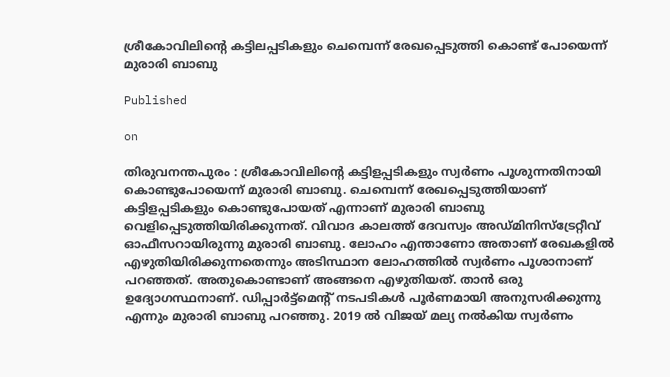ശ്രീകോവിലിൻ്റെ കട്ടിലപ്പടികളും ചെമ്പെന്ന് രേഖപ്പെടുത്തി കൊണ്ട് പോയെന്ന് മുരാരി ബാബു

Published

on

തിരുവനന്തപുരം : ശ്രീകോവിലിന്‍റെ കട്ടിളപ്പടികളും സ്വര്‍ണം പൂശുന്നതിനായി കൊണ്ടുപോയെന്ന് മുരാരി ബാബു. ചെമ്പെന്ന് രേഖപ്പെടുത്തിയാണ് കട്ടിളപ്പടികളും കൊണ്ടുപോയത് എന്നാണ് മുരാരി ബാബു വെളിപ്പെടുത്തിയിരിക്കുന്നത്. വിവാദ കാലത്ത് ദേവസ്വം അഡ്മിനിസ്ട്രേറ്റീവ് ഓഫീസറായിരുന്നു മുരാരി ബാബു. ലോഹം എന്താണോ അതാണ് രേഖകളില്‍ എഴുതിയിരിക്കുന്നതെന്നും അടിസ്ഥാന ലോഹത്തില്‍ സ്വര്‍ണം പൂശാനാണ് പറഞ്ഞത്. അതുകൊണ്ടാണ് അങ്ങനെ എഴുതിയത്. താന്‍ ഒരു ഉദ്യോഗസ്ഥനാണ്. ഡിപ്പാര്‍ട്ട്മെന്‍റ് നടപടികൾ പൂര്‍ണമായി അനുസരിക്കുന്നു എന്നും മുരാരി ബാബു പറഞ്ഞു. 2019 ൽ വിജയ് മല്യ നല്‍കിയ സ്വർണം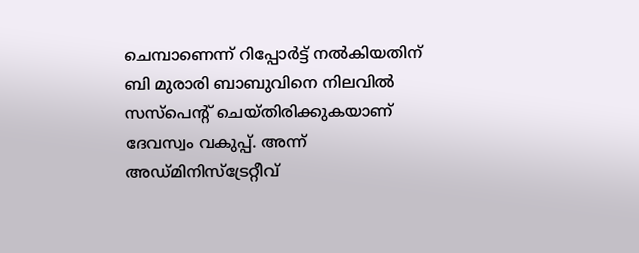ചെമ്പാണെന്ന് റിപ്പോർട്ട് നൽകിയതിന് ബി മുരാരി ബാബുവിനെ നിലവില്‍ സസ്പെന്‍റ് ചെയ്തിരിക്കുകയാണ് ദേവസ്വം വകുപ്പ്. അന്ന് അഡ്മിനിസ്ട്രേറ്റീവ്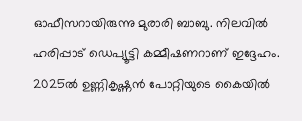ഓഫീസറായിരുന്നു മുരാരി ബാബു. നിലവിൽ ഹരിപ്പാട് ഡെപ്യൂട്ടി കമ്മീഷണറാണ് ഇദ്ദേഹം. 2025ൽ ഉണ്ണികൃഷ്ണൻ പോറ്റിയുടെ കൈയിൽ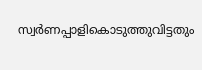സ്വർണപ്പാളികൊടുത്തുവിട്ടതും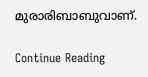മുരാരിബാബുവാണ്.

Continue Reading